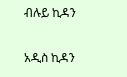ብሉይ ኪዳን

አዲስ ኪዳን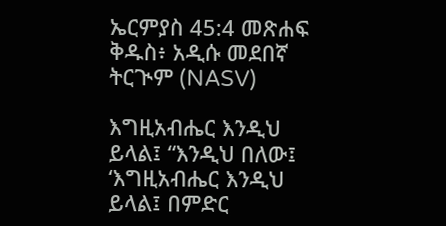ኤርምያስ 45:4 መጽሐፍ ቅዱስ፥ አዲሱ መደበኛ ትርጒም (NASV)

እግዚአብሔር እንዲህ ይላል፤ “እንዲህ በለው፤ ‘እግዚአብሔር እንዲህ ይላል፤ በምድር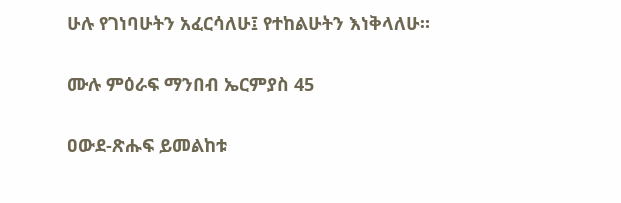ሁሉ የገነባሁትን አፈርሳለሁ፤ የተከልሁትን እነቅላለሁ።

ሙሉ ምዕራፍ ማንበብ ኤርምያስ 45

ዐውደ-ጽሑፍ ይመልከቱ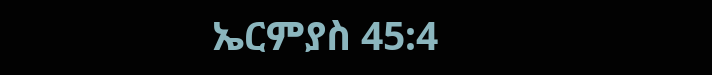ኤርምያስ 45:4